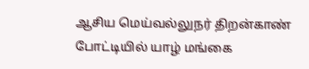ஆசிய மெய்வல்லுநர் திறன்காண் போட்டியில் யாழ் மங்கை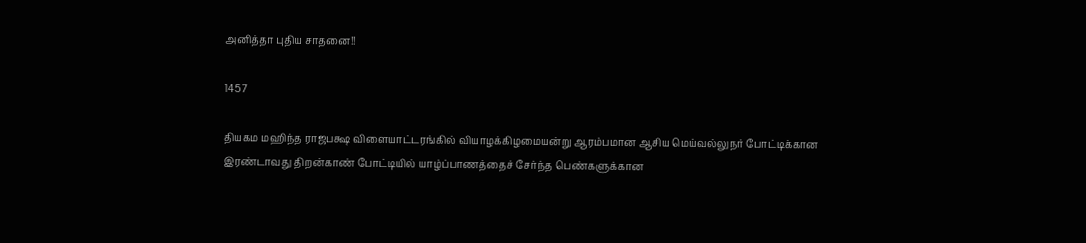அனித்தா புதிய சாதனை!!

1457

தியகம மஹிந்த ராஜபக்ஷ விளையாட்டரங்கில் வியாழக்கிழமையன்று ஆரம்பமான ஆசிய மெய்வல்லுநர் போட்டிக்கான இரண்டாவது திறன்காண் போட்டியில் யாழ்ப்பாணத்தைச் சேர்ந்த பெண்களுக்கான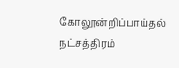கோலூன்றிப்பாய்தல் நட்சத்திரம்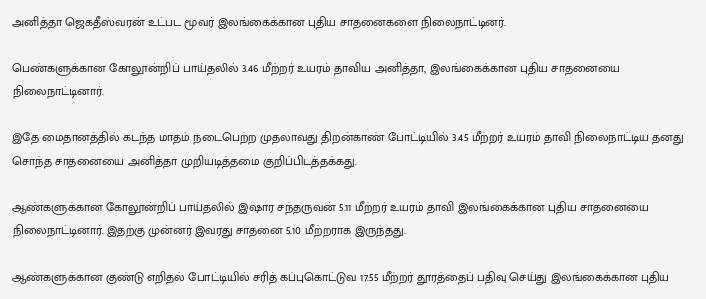அனித்தா ஜெகதீஸ்வரன் உட்பட மூவர் இலங்கைக்கான புதிய சாதனைகளை நிலைநாட்டினர்.

பெண்களுக்கான கோலூன்றிப் பாய்தலில் 3.46 மீற்றர் உயரம் தாவிய அனித்தா, இலங்கைக்கான புதிய சாதனையை நிலைநாட்டினார்.

இதே மைதானத்தில் கடந்த மாதம் நடைபெற்ற முதலாவது திறன்காண் போட்டியில் 3.45 மீற்றர் உயரம் தாவி நிலைநாட்டிய தனது சொந்த சாதனையை அனித்தா முறியடித்தமை குறிப்பிடத்தக்கது.

ஆண்களுக்கான கோலூன்றிப் பாய்தலில் இஷார சந்தருவன் 5.11 மீற்றர் உயரம் தாவி இலங்கைக்கான புதிய சாதனையை நிலைநாட்டினார். இதற்கு முன்னர் இவரது சாதனை 5.10 மீற்றராக இருந்தது.

ஆண்களுக்கான குண்டு எறிதல் போட்டியில் சரித் கப்புகொட்டுவ 17.55 மீற்றர் தூரத்தைப் பதிவு செய்து இலங்கைக்கான புதிய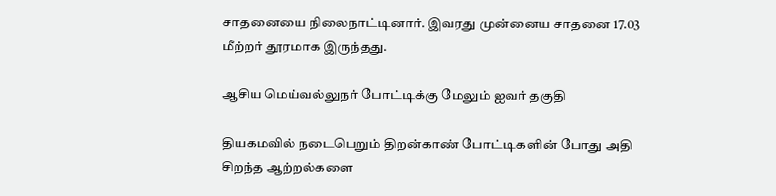சாதனையை நிலைநாட்டினார். இவரது முன்னைய சாதனை 17.03 மீற்றர் தூரமாக இருந்தது.

ஆசிய மெய்வல்லுநர் போட்டிக்கு மேலும் ஐவர் தகுதி

தியகமவில் நடைபெறும் திறன்காண் போட்டிகளின் போது அதி சிறந்த ஆற்றல்களை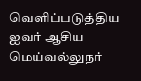வெளிப்படுத்திய ஐவர் ஆசிய மெய்வல்லுநர்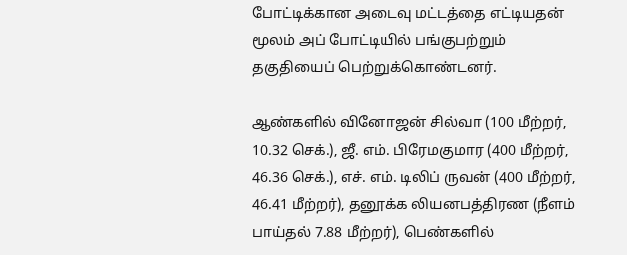போட்டிக்கான அடைவு மட்டத்தை எட்டியதன் மூலம் அப் போட்டியில் பங்குபற்றும் தகுதியைப் பெற்றுக்கொண்டனர்.

ஆண்களில் வினோஜன் சில்வா (100 மீற்றர், 10.32 செக்.), ஜீ. எம். பிரேமகுமார (400 மீற்றர், 46.36 செக்.), எச். எம். டிலிப் ருவன் (400 மீற்றர், 46.41 மீற்றர்), தனூக்க லியனபத்திரண (நீளம் பாய்தல் 7.88 மீற்றர்), பெண்களில்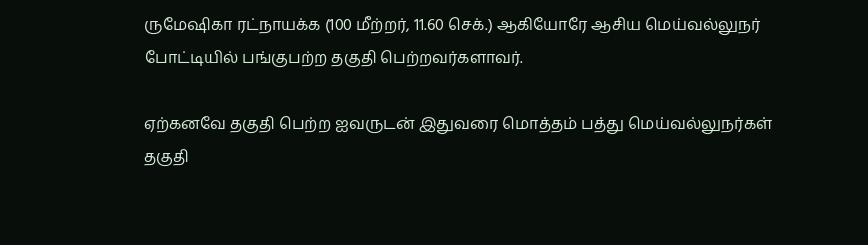ருமேஷிகா ரட்நாயக்க (100 மீற்றர், 11.60 செக்.) ஆகியோரே ஆசிய மெய்வல்லுநர் போட்டியில் பங்குபற்ற தகுதி பெற்றவர்களாவர்.

ஏற்கனவே தகுதி பெற்ற ஐவருடன் இதுவரை மொத்தம் பத்து மெய்வல்லுநர்கள் தகுதி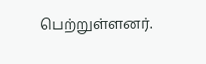பெற்றுள்ளனர்.